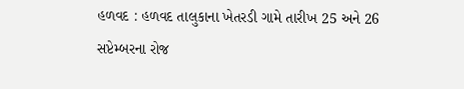હળવદ : હળવદ તાલુકાના ખેતરડી ગામે તારીખ 25 અને 26 સપ્ટેમ્બરના રોજ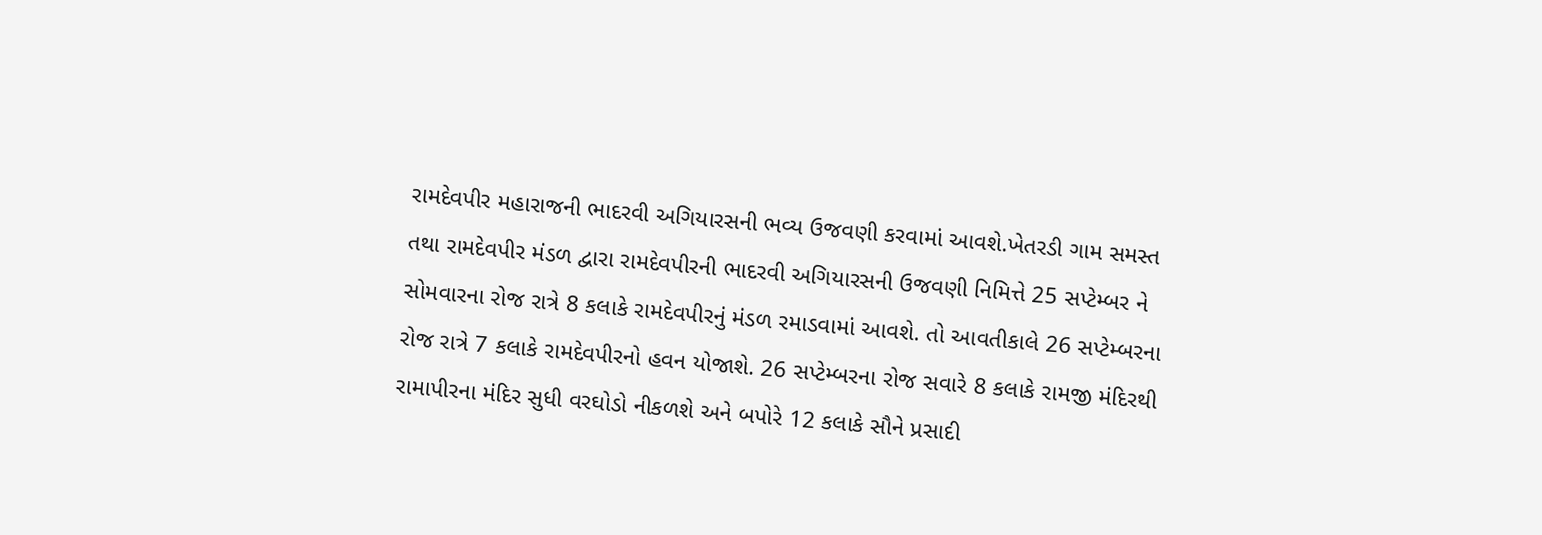રામદેવપીર મહારાજની ભાદરવી અગિયારસની ભવ્ય ઉજવણી કરવામાં આવશે.ખેતરડી ગામ સમસ્ત તથા રામદેવપીર મંડળ દ્વારા રામદેવપીરની ભાદરવી અગિયારસની ઉજવણી નિમિત્તે 25 સપ્ટેમ્બર ને સોમવારના રોજ રાત્રે 8 કલાકે રામદેવપીરનું મંડળ રમાડવામાં આવશે. તો આવતીકાલે 26 સપ્ટેમ્બરના રોજ રાત્રે 7 કલાકે રામદેવપીરનો હવન યોજાશે. 26 સપ્ટેમ્બરના રોજ સવારે 8 કલાકે રામજી મંદિરથી રામાપીરના મંદિર સુધી વરઘોડો નીકળશે અને બપોરે 12 કલાકે સૌને પ્રસાદી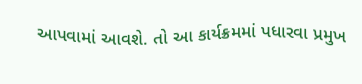આપવામાં આવશે. તો આ કાર્યક્રમમાં પધારવા પ્રમુખ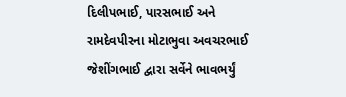દિલીપભાઈ, પારસભાઈ અને રામદેવપીરના મોટાભુવા અવચરભાઈ જેશીંગભાઈ દ્વારા સર્વેને ભાવભર્યું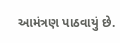આમંત્રણ પાઠવાયું છે.